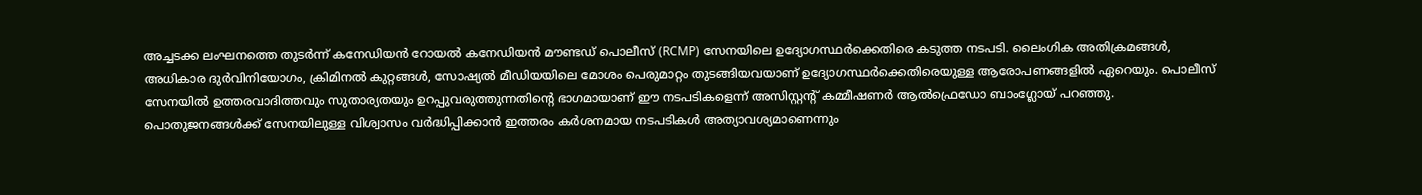അച്ചടക്ക ലംഘനത്തെ തുടർന്ന് കനേഡിയൻ റോയൽ കനേഡിയൻ മൗണ്ടഡ് പൊലീസ് (RCMP) സേനയിലെ ഉദ്യോഗസ്ഥർക്കെതിരെ കടുത്ത നടപടി. ലൈംഗിക അതിക്രമങ്ങൾ, അധികാര ദുർവിനിയോഗം, ക്രിമിനൽ കുറ്റങ്ങൾ, സോഷ്യൽ മീഡിയയിലെ മോശം പെരുമാറ്റം തുടങ്ങിയവയാണ് ഉദ്യോഗസ്ഥർക്കെതിരെയുള്ള ആരോപണങ്ങളിൽ ഏറെയും. പൊലീസ് സേനയിൽ ഉത്തരവാദിത്തവും സുതാര്യതയും ഉറപ്പുവരുത്തുന്നതിന്റെ ഭാഗമായാണ് ഈ നടപടികളെന്ന് അസിസ്റ്റന്റ് കമ്മീഷണർ ആൽഫ്രെഡോ ബാംഗ്ലോയ് പറഞ്ഞു. പൊതുജനങ്ങൾക്ക് സേനയിലുള്ള വിശ്വാസം വർദ്ധിപ്പിക്കാൻ ഇത്തരം കർശനമായ നടപടികൾ അത്യാവശ്യമാണെന്നും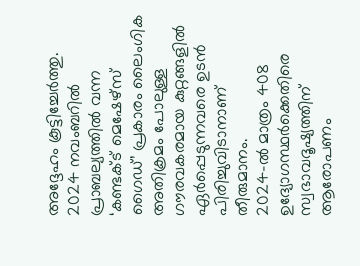അദ്ദേഹം കൂട്ടിച്ചേർത്തു. 2024 നവംബറിൽ പ്രാബല്യത്തിൽ വന്ന ‘കണ്ടക്ട് മെഷേഴ്സ് ഗൈഡ്’ പ്രകാരം ലൈംഗിക അതിക്രമം പോലുള്ള ഗൗരവകരമായ കുറ്റങ്ങളിൽ ഏർപ്പെടുന്നവരെ ഉടൻ പിരിച്ചുവിടാനാണ് തീരുമാനം.
2024-ൽ മാത്രം 408 ഉദ്യോഗസ്ഥർക്കെതിരെ സ്വഭാവദൂഷ്യത്തിന് ആരോപണം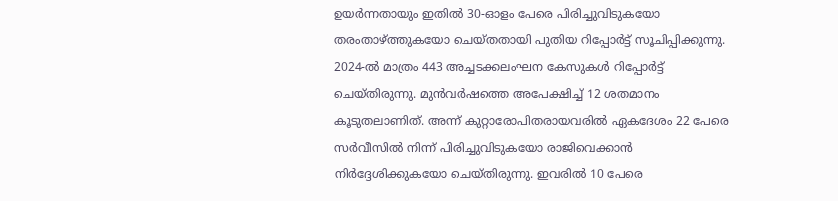ഉയർന്നതായും ഇതിൽ 30-ഓളം പേരെ പിരിച്ചുവിടുകയോ തരംതാഴ്ത്തുകയോ ചെയ്തതായി പുതിയ റിപ്പോർട്ട് സൂചിപ്പിക്കുന്നു. 2024-ൽ മാത്രം 443 അച്ചടക്കലംഘന കേസുകൾ റിപ്പോർട്ട് ചെയ്തിരുന്നു. മുൻവർഷത്തെ അപേക്ഷിച്ച് 12 ശതമാനം കൂടുതലാണിത്. അന്ന് കുറ്റാരോപിതരായവരിൽ ഏകദേശം 22 പേരെ സർവീസിൽ നിന്ന് പിരിച്ചുവിടുകയോ രാജിവെക്കാൻ നിർദ്ദേശിക്കുകയോ ചെയ്തിരുന്നു. ഇവരിൽ 10 പേരെ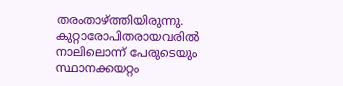തരംതാഴ്ത്തിയിരുന്നു. കുറ്റാരോപിതരായവരിൽ നാലിലൊന്ന് പേരുടെയും സ്ഥാനക്കയറ്റം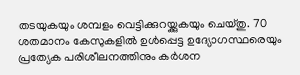തടയുകയും ശമ്പളം വെട്ടിക്കുറയ്ക്കുകയും ചെയ്തു. 70 ശതമാനം കേസുകളിൽ ഉൾപ്പെട്ട ഉദ്യോഗസ്ഥരെയും പ്രത്യേക പരിശീലനത്തിനും കർശന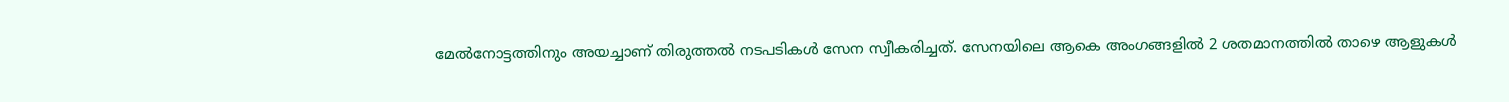മേൽനോട്ടത്തിനും അയച്ചാണ് തിരുത്തൽ നടപടികൾ സേന സ്വീകരിച്ചത്. സേനയിലെ ആകെ അംഗങ്ങളിൽ 2 ശതമാനത്തിൽ താഴെ ആളുകൾ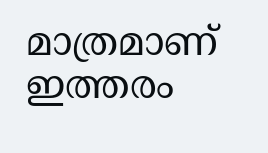മാത്രമാണ് ഇത്തരം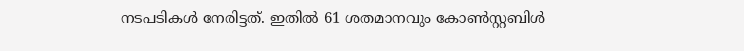നടപടികൾ നേരിട്ടത്. ഇതിൽ 61 ശതമാനവും കോൺസ്റ്റബിൾ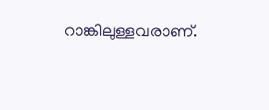റാങ്കിലുള്ളവരാണ്.